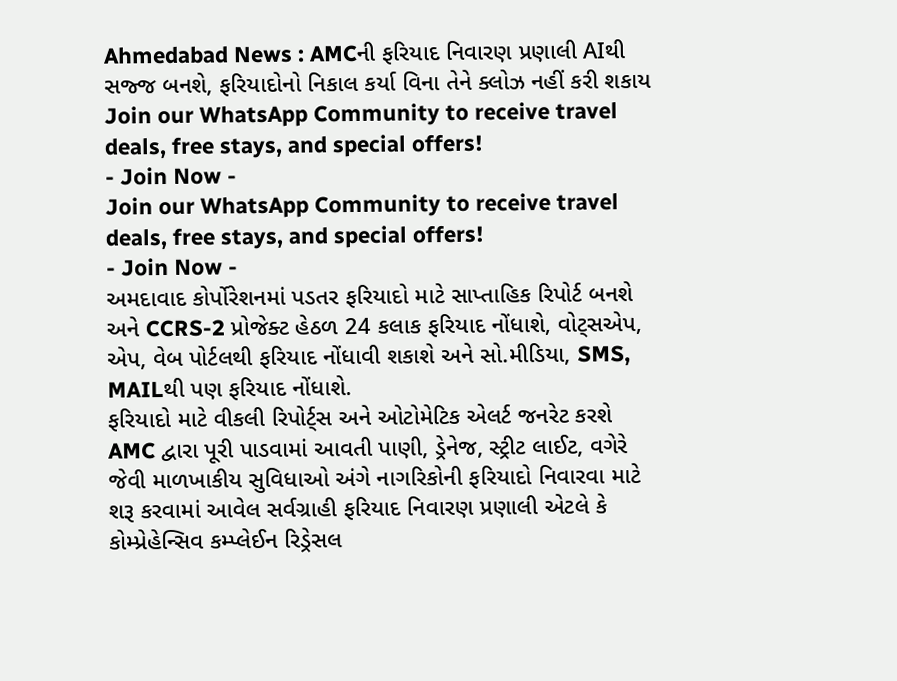Ahmedabad News : AMCની ફરિયાદ નિવારણ પ્રણાલી AIથી સજ્જ બનશે, ફરિયાદોનો નિકાલ કર્યા વિના તેને ક્લોઝ નહીં કરી શકાય
Join our WhatsApp Community to receive travel deals, free stays, and special offers!
- Join Now -
Join our WhatsApp Community to receive travel deals, free stays, and special offers!
- Join Now -
અમદાવાદ કોર્પોરેશનમાં પડતર ફરિયાદો માટે સાપ્તાહિક રિપોર્ટ બનશે અને CCRS-2 પ્રોજેક્ટ હેઠળ 24 કલાક ફરિયાદ નોંધાશે, વોટ્સએપ, એપ, વેબ પોર્ટલથી ફરિયાદ નોંધાવી શકાશે અને સો.મીડિયા, SMS, MAILથી પણ ફરિયાદ નોંધાશે.
ફરિયાદો માટે વીકલી રિપોર્ટ્સ અને ઓટોમેટિક એલર્ટ જનરેટ કરશે
AMC દ્વારા પૂરી પાડવામાં આવતી પાણી, ડ્રેનેજ, સ્ટ્રીટ લાઈટ, વગેરે જેવી માળખાકીય સુવિધાઓ અંગે નાગરિકોની ફરિયાદો નિવારવા માટે શરૂ કરવામાં આવેલ સર્વગ્રાહી ફરિયાદ નિવારણ પ્રણાલી એટલે કે કોમ્પ્રેહેન્સિવ કમ્પ્લેઈન રિડ્રેસલ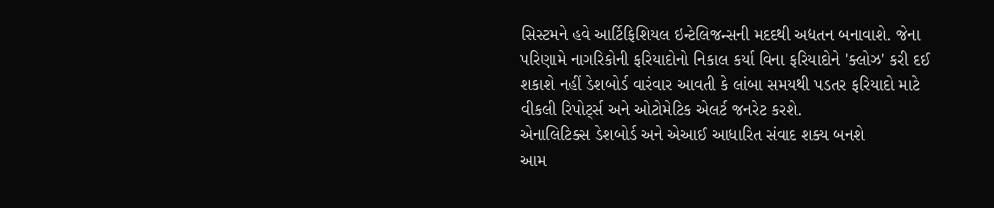સિસ્ટમને હવે આર્ટિફિશિયલ ઇન્ટેલિજન્સની મદદથી અદ્યતન બનાવાશે. જેના પરિણામે નાગરિકોની ફરિયાદોનો નિકાલ કર્યા વિના ફરિયાદોને 'ક્લોઝ' કરી દઈ શકાશે નહીં ડેશબોર્ડ વારંવાર આવતી કે લાંબા સમયથી પડતર ફરિયાદો માટે વીકલી રિપોર્ટ્સ અને ઓટોમેટિક એલર્ટ જનરેટ કરશે.
એનાલિટિક્સ ડેશબોર્ડ અને એઆઈ આધારિત સંવાદ શક્ય બનશે
આમ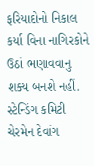ફરિયાદોનો નિકાલ કર્યા વિના નાગિરકોને ઉઠાં ભણાવવાનુ શક્ય બનશે નહીં. સ્ટેન્ડિંગ કમિટી ચેરમેન દેવાંગ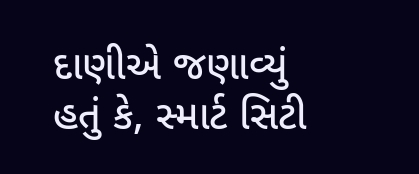દાણીએ જણાવ્યું હતું કે, સ્માર્ટ સિટી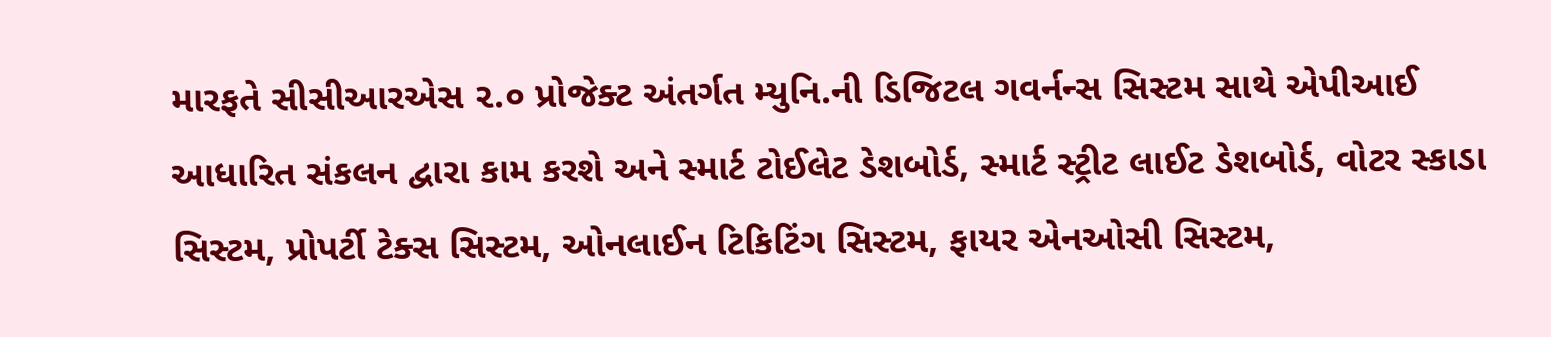મારફતે સીસીઆરએસ ૨.૦ પ્રોજેક્ટ અંતર્ગત મ્યુનિ.ની ડિજિટલ ગવર્નન્સ સિસ્ટમ સાથે એપીઆઈ આધારિત સંકલન દ્વારા કામ કરશે અને સ્માર્ટ ટોઈલેટ ડેશબોર્ડ, સ્માર્ટ સ્ટ્રીટ લાઈટ ડેશબોર્ડ, વોટર સ્કાડા સિસ્ટમ, પ્રોપર્ટી ટેક્સ સિસ્ટમ, ઓનલાઈન ટિકિટિંગ સિસ્ટમ, ફાયર એનઓસી સિસ્ટમ,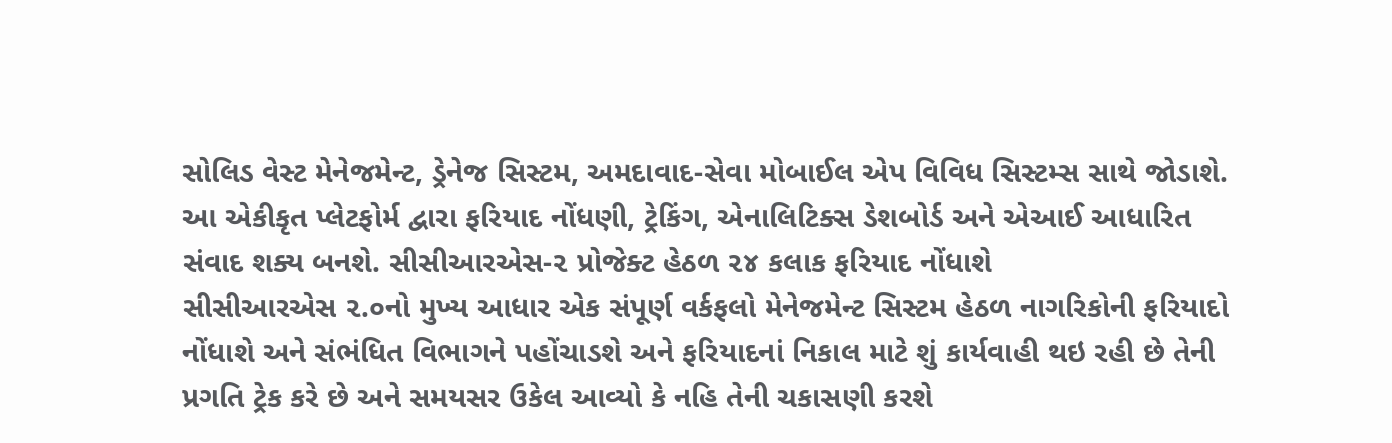સોલિડ વેસ્ટ મેનેજમેન્ટ, ડ્રેનેજ સિસ્ટમ, અમદાવાદ-સેવા મોબાઈલ એપ વિવિધ સિસ્ટમ્સ સાથે જોડાશે. આ એકીકૃત પ્લેટફોર્મ દ્વારા ફરિયાદ નોંધણી, ટ્રેકિંગ, એનાલિટિક્સ ડેશબોર્ડ અને એઆઈ આધારિત સંવાદ શક્ય બનશે. સીસીઆરએસ-૨ પ્રોજેક્ટ હેઠળ ૨૪ કલાક ફરિયાદ નોંધાશે
સીસીઆરએસ ૨.૦નો મુખ્ય આધાર એક સંપૂર્ણ વર્કફલો મેનેજમેન્ટ સિસ્ટમ હેઠળ નાગરિકોની ફરિયાદો નોંધાશે અને સંભંધિત વિભાગને પહોંચાડશે અને ફરિયાદનાં નિકાલ માટે શું કાર્યવાહી થઇ રહી છે તેની પ્રગતિ ટ્રેક કરે છે અને સમયસર ઉકેલ આવ્યો કે નહિ તેની ચકાસણી કરશે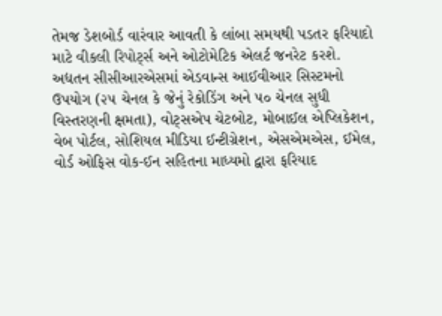તેમજ ડેશબોર્ડ વારંવાર આવતી કે લાંબા સમયથી પડતર ફરિયાદો માટે વીકલી રિપોર્ટ્સ અને ઓટોમેટિક એલર્ટ જનરેટ કરશે. અદ્યતન સીસીઆરએસમાં એડવાન્સ આઈવીઆર સિસ્ટમનો ઉપયોગ (૨૫ ચેનલ કે જેનું રેકોડિંગ અને ૫૦ ચેનલ સુધી વિસ્તરણની ક્ષમતા), વોટ્સએપ ચેટબોટ, મોબાઈલ એપ્લિકેશન, વેબ પોર્ટલ, સોશિયલ મીડિયા ઈન્ટીગ્રેશન, એસએમએસ, ઈમેલ, વોર્ડ ઓફિસ વોક-ઈન સહિતના માધ્યમો દ્વારા ફરિયાદ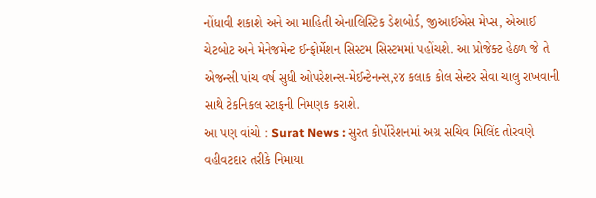નોંધાવી શકાશે અને આ માહિતી એનાલિસ્ટિક ડેશબોર્ડ, જીઆઈએસ મેપ્સ, એઆઈ ચેટબોટ અને મેનેજમેન્ટ ઈન્ફોર્મેશન સિસ્ટમ સિસ્ટમમાં પહોંચશે. આ પ્રોજેક્ટ હેઠળ જે તે એજન્સી પાંચ વર્ષ સુધી ઓપરેશન્સ-મેઈન્ટેનન્સ,૨૪ કલાક કોલ સેન્ટર સેવા ચાલુ રાખવાની સાથે ટેકનિકલ સ્ટાફની નિમણક કરાશે.
આ પણ વાંચો : Surat News : સુરત કોર્પોરેશનમાં અગ્ર સચિવ મિલિંદ તોરવણે વહીવટદાર તરીકે નિમાયા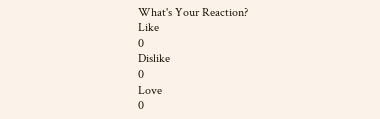What's Your Reaction?
Like
0
Dislike
0
Love
0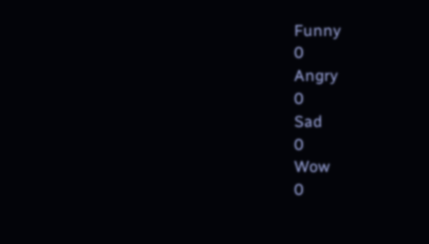Funny
0
Angry
0
Sad
0
Wow
0